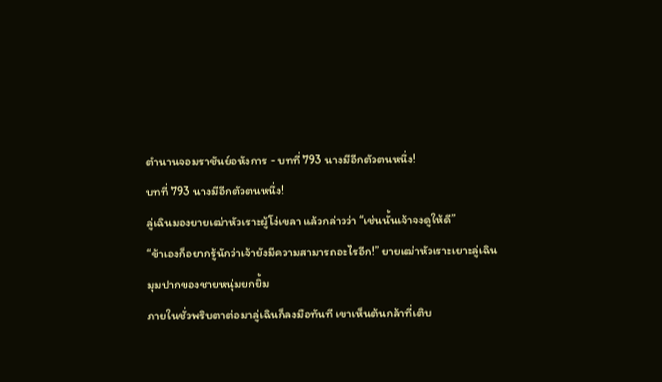ตำนานจอมราชันย์อหังการ - บทที่ 793 นางมีอีกตัวตนหนึ่ง!
บทที่ 793 นางมีอีกตัวตนหนึ่ง!
ลู่เฉินมองยายเฒ่าหัวเราะผู้โง่เขลา แล้วกล่าวว่า “เช่นนั้นเจ้าจงดูให้ดี”
“ข้าเองก็อยากรู้นักว่าเจ้ายังมีความสามารถอะไรอีก!” ยายเฒ่าหัวเราะเยาะลู่เฉิน
มุมปากของชายหนุ่มยกยิ้ม
ภายในชั่วพริบตาต่อมาลู่เฉินก็ลงมือทันที เขาเห็นต้นกล้าที่เติบ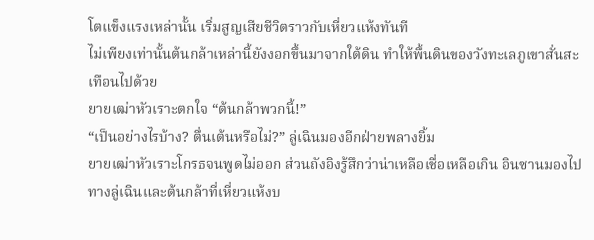โตแข็งแรงเหล่านั้น เริ่มสูญเสียชีวิตราวกับเหี่ยวแห้งทันที
ไม่เพียงเท่านั้นต้นกล้าเหล่านี้ยังงอกขึ้นมาจากใต้ดิน ทำให้พื้นดินของวังทะเลภูเขาสั่นสะเทือนไปด้วย
ยายเฒ่าหัวเราะตกใจ “ต้นกล้าพวกนี้!”
“เป็นอย่างไรบ้าง? ตื่นเต้นหรือไม่?” ลู่เฉินมองอีกฝ่ายพลางยิ้ม
ยายเฒ่าหัวเราะโกรธจนพูดไม่ออก ส่วนถังอิงรู้สึกว่าน่าเหลือเชื่อเหลือเกิน อินซานมองไปทางลู่เฉินและต้นกล้าที่เหี่ยวแห้งบ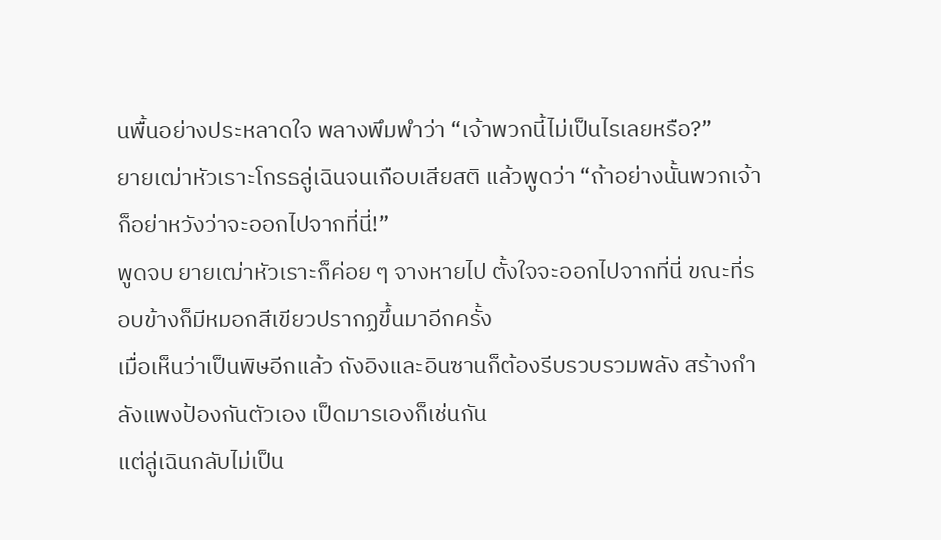นพื้นอย่างประหลาดใจ พลางพึมพำว่า “เจ้าพวกนี้ไม่เป็นไรเลยหรือ?”
ยายเฒ่าหัวเราะโกรธลู่เฉินจนเกือบเสียสติ แล้วพูดว่า “ถ้าอย่างนั้นพวกเจ้าก็อย่าหวังว่าจะออกไปจากที่นี่!”
พูดจบ ยายเฒ่าหัวเราะก็ค่อย ๆ จางหายไป ตั้งใจจะออกไปจากที่นี่ ขณะที่รอบข้างก็มีหมอกสีเขียวปรากฏขึ้นมาอีกครั้ง
เมื่อเห็นว่าเป็นพิษอีกแล้ว ถังอิงและอินซานก็ต้องรีบรวบรวมพลัง สร้างกำลังแพงป้องกันตัวเอง เป็ดมารเองก็เช่นกัน
แต่ลู่เฉินกลับไม่เป็น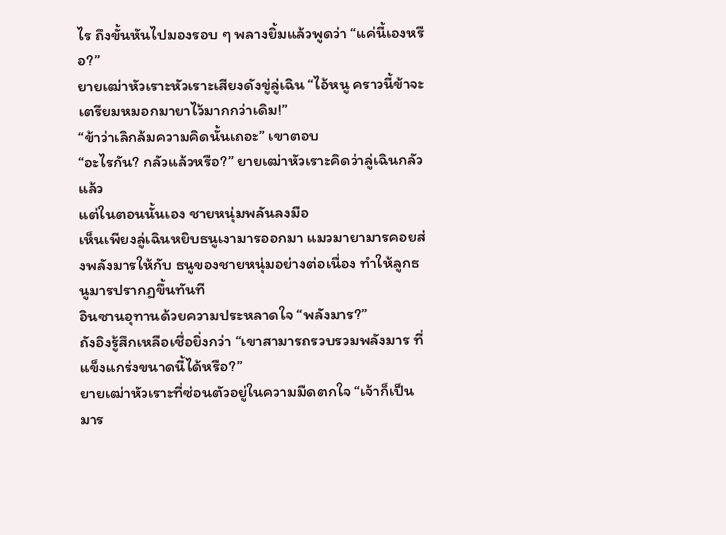ไร ถึงขั้นหันไปมองรอบ ๆ พลางยิ้มแล้วพูดว่า “แค่นี้เองหรือ?”
ยายเฒ่าหัวเราะหัวเราะเสียงดังขู่ลู่เฉิน “ไอ้หนู คราวนี้ข้าจะเตรียมหมอกมายาไว้มากกว่าเดิม!”
“ข้าว่าเลิกล้มความคิดนั้นเถอะ” เขาตอบ
“อะไรกัน? กลัวแล้วหรือ?” ยายเฒ่าหัวเราะคิดว่าลู่เฉินกลัวแล้ว
แต่ในตอนนั้นเอง ชายหนุ่มพลันลงมือ
เห็นเพียงลู่เฉินหยิบธนูเงามารออกมา แมวมายามารคอยส่งพลังมารให้กับ ธนูของชายหนุ่มอย่างต่อเนื่อง ทำให้ลูกธนูมารปรากฏขึ้นทันที
อินซานอุทานด้วยความประหลาดใจ “พลังมาร?”
ถังอิงรู้สึกเหลือเชื่อยิ่งกว่า “เขาสามารถรวบรวมพลังมาร ที่แข็งแกร่งขนาดนี้ได้หรือ?”
ยายเฒ่าหัวเราะที่ซ่อนตัวอยู่ในความมืดตกใจ “เจ้าก็เป็นมาร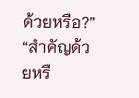ด้วยหรือ?”
“สำคัญด้วยหรื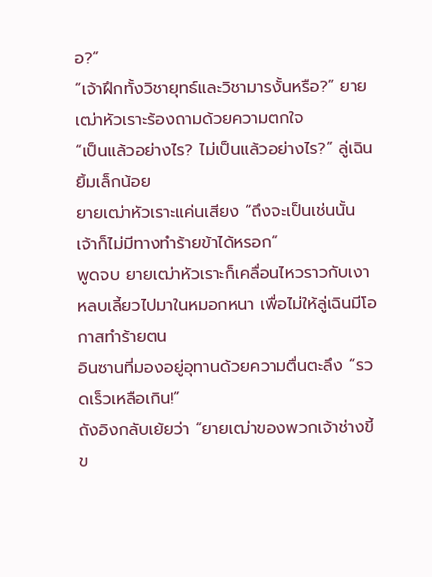อ?”
“เจ้าฝึกทั้งวิชายุทธ์และวิชามารงั้นหรือ?” ยายเฒ่าหัวเราะร้องถามด้วยความตกใจ
“เป็นแล้วอย่างไร? ไม่เป็นแล้วอย่างไร?” ลู่เฉินยิ้มเล็กน้อย
ยายเฒ่าหัวเราะแค่นเสียง “ถึงจะเป็นเช่นนั้น เจ้าก็ไม่มีทางทำร้ายข้าได้หรอก”
พูดจบ ยายเฒ่าหัวเราะก็เคลื่อนไหวราวกับเงา หลบเลี้ยวไปมาในหมอกหนา เพื่อไม่ให้ลู่เฉินมีโอกาสทำร้ายตน
อินซานที่มองอยู่อุทานด้วยความตื่นตะลึง “รวดเร็วเหลือเกิน!”
ถังอิงกลับเย้ยว่า “ยายเฒ่าของพวกเจ้าช่างขี้ข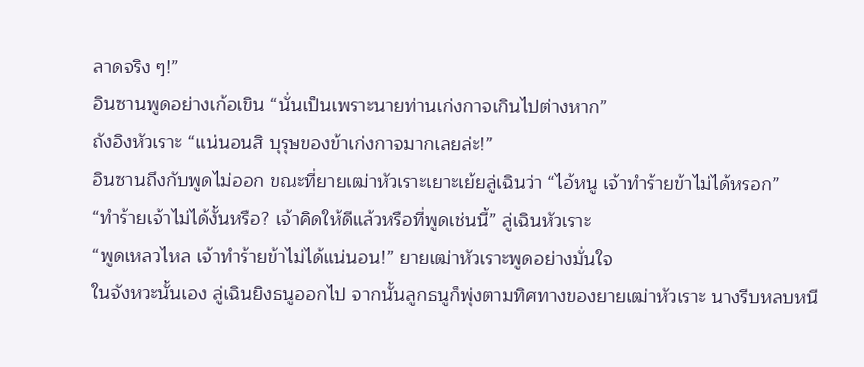ลาดจริง ๆ!”
อินซานพูดอย่างเก้อเขิน “นั่นเป็นเพราะนายท่านเก่งกาจเกินไปต่างหาก”
ถังอิงหัวเราะ “แน่นอนสิ บุรุษของข้าเก่งกาจมากเลยล่ะ!”
อินซานถึงกับพูดไม่ออก ขณะที่ยายเฒ่าหัวเราะเยาะเย้ยลู่เฉินว่า “ไอ้หนู เจ้าทำร้ายข้าไม่ได้หรอก”
“ทำร้ายเจ้าไม่ได้งั้นหรือ? เจ้าคิดให้ดีแล้วหรือที่พูดเช่นนี้” ลู่เฉินหัวเราะ
“พูดเหลวไหล เจ้าทำร้ายข้าไม่ได้แน่นอน!” ยายเฒ่าหัวเราะพูดอย่างมั่นใจ
ในจังหวะนั้นเอง ลู่เฉินยิงธนูออกไป จากนั้นลูกธนูก็พุ่งตามทิศทางของยายเฒ่าหัวเราะ นางรีบหลบหนี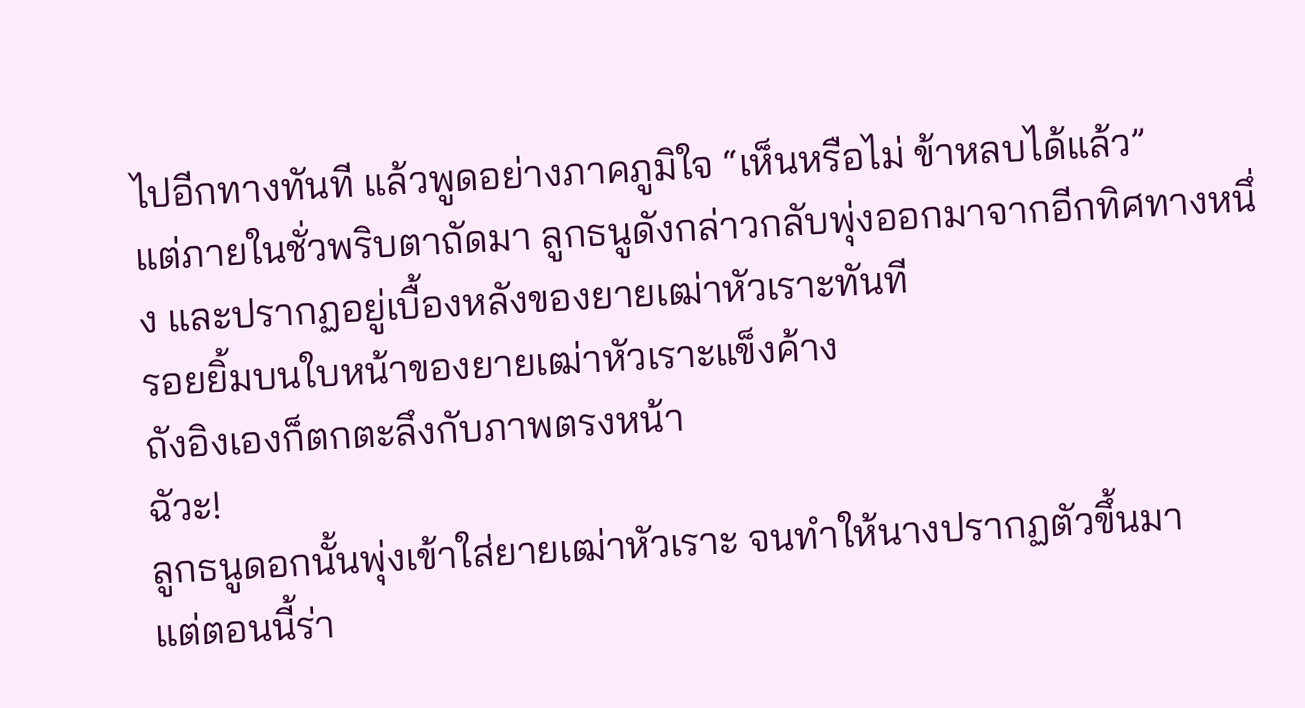ไปอีกทางทันที แล้วพูดอย่างภาคภูมิใจ “เห็นหรือไม่ ข้าหลบได้แล้ว”
แต่ภายในชั่วพริบตาถัดมา ลูกธนูดังกล่าวกลับพุ่งออกมาจากอีกทิศทางหนึ่ง และปรากฏอยู่เบื้องหลังของยายเฒ่าหัวเราะทันที
รอยยิ้มบนใบหน้าของยายเฒ่าหัวเราะแข็งค้าง
ถังอิงเองก็ตกตะลึงกับภาพตรงหน้า
ฉัวะ!
ลูกธนูดอกนั้นพุ่งเข้าใส่ยายเฒ่าหัวเราะ จนทำให้นางปรากฏตัวขึ้นมา
แต่ตอนนี้ร่า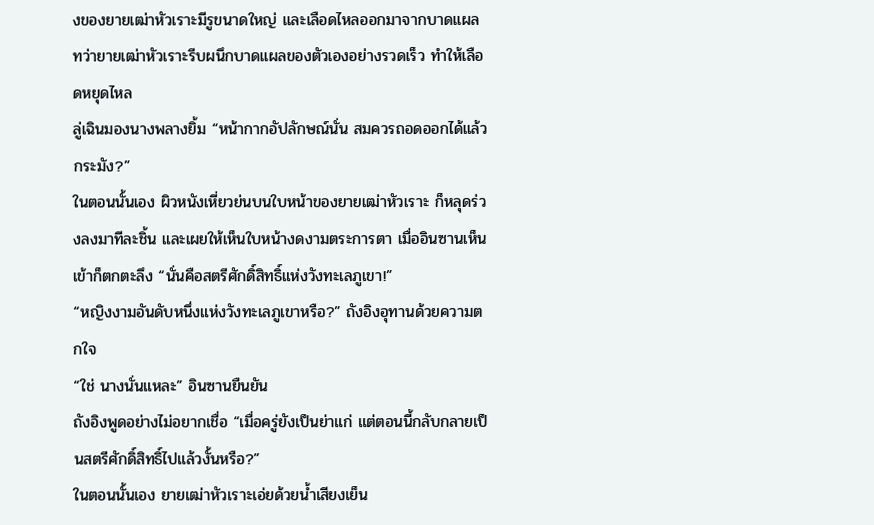งของยายเฒ่าหัวเราะมีรูขนาดใหญ่ และเลือดไหลออกมาจากบาดแผล
ทว่ายายเฒ่าหัวเราะรีบผนึกบาดแผลของตัวเองอย่างรวดเร็ว ทำให้เลือดหยุดไหล
ลู่เฉินมองนางพลางยิ้ม “หน้ากากอัปลักษณ์นั่น สมควรถอดออกได้แล้วกระมัง?”
ในตอนนั้นเอง ผิวหนังเหี่ยวย่นบนใบหน้าของยายเฒ่าหัวเราะ ก็หลุดร่วงลงมาทีละชิ้น และเผยให้เห็นใบหน้างดงามตระการตา เมื่ออินซานเห็นเข้าก็ตกตะลึง “นั่นคือสตรีศักดิ์สิทธิ์แห่งวังทะเลภูเขา!”
“หญิงงามอันดับหนึ่งแห่งวังทะเลภูเขาหรือ?” ถังอิงอุทานด้วยความตกใจ
“ใช่ นางนั่นแหละ” อินซานยืนยัน
ถังอิงพูดอย่างไม่อยากเชื่อ “เมื่อครู่ยังเป็นย่าแก่ แต่ตอนนี้กลับกลายเป็นสตรีศักดิ์สิทธิ์ไปแล้วงั้นหรือ?”
ในตอนนั้นเอง ยายเฒ่าหัวเราะเอ่ยด้วยน้ำเสียงเย็น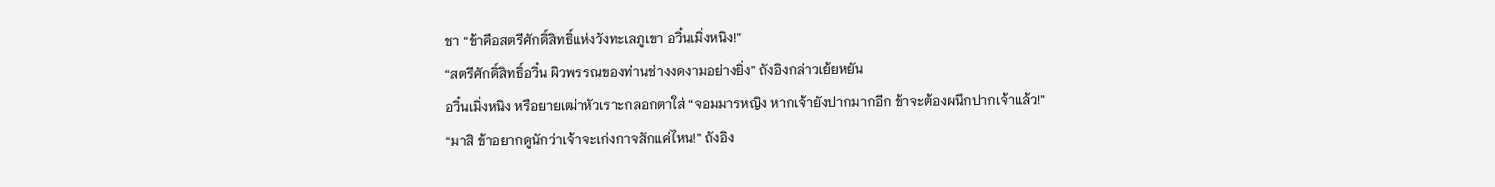ชา “ข้าคือสตรีศักดิ์สิทธิ์แห่งวังทะเลภูเขา อวิ๋นเมิ่งหนิง!”
“สตรีศักดิ์สิทธิ์อวิ๋น ผิวพรรณของท่านช่างงดงามอย่างยิ่ง” ถังอิงกล่าวเย้ยหยัน
อวิ๋นเมิ่งหนิง หรือยายเฒ่าหัวเราะกลอกตาใส่ “จอมมารหญิง หากเจ้ายังปากมากอีก ข้าจะต้องผนึกปากเจ้าแล้ว!”
“มาสิ ข้าอยากดูนักว่าเจ้าจะเก่งกาจสักแค่ไหน!” ถังอิง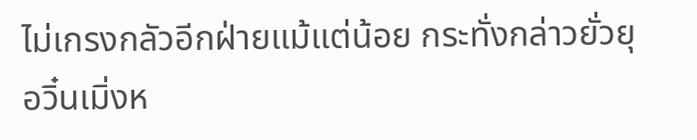ไม่เกรงกลัวอีกฝ่ายแม้แต่น้อย กระทั่งกล่าวยั่วยุ
อวิ๋นเมิ่งห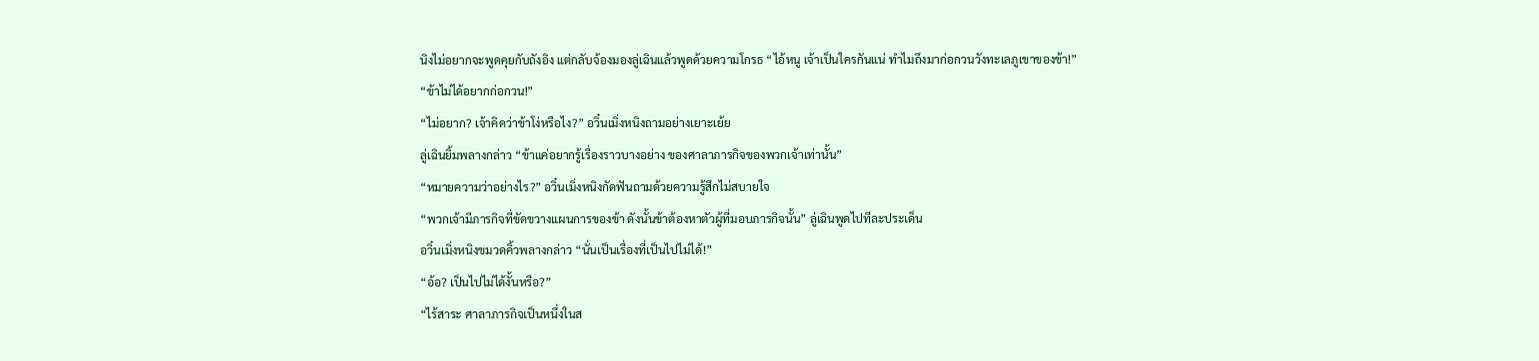นิงไม่อยากจะพูดคุยกับถังอิง แต่กลับจ้องมองลู่เฉินแล้วพูดด้วยความโกรธ “ไอ้หนู เจ้าเป็นใครกันแน่ ทำไมถึงมาก่อกวนวังทะเลภูเขาของข้า!”
“ข้าไม่ได้อยากก่อกวน!”
“ไม่อยาก? เจ้าคิดว่าข้าโง่หรือไง?” อวิ๋นเมิ่งหนิงถามอย่างเยาะเย้ย
ลู่เฉินยิ้มพลางกล่าว “ข้าแค่อยากรู้เรื่องราวบางอย่าง ของศาลาภารกิจของพวกเจ้าเท่านั้น”
“หมายความว่าอย่างไร?” อวิ๋นเมิ่งหนิงกัดฟันถามด้วยความรู้สึกไม่สบายใจ
“พวกเจ้ามีภารกิจที่ขัดขวางแผนการของข้า ดังนั้นข้าต้องหาตัวผู้ที่มอบภารกิจนั้น” ลู่เฉินพูดไปทีละประเด็น
อวิ๋นเมิ่งหนิงขมวดคิ้วพลางกล่าว “นั่นเป็นเรื่องที่เป็นไปไม่ได้!”
“อ้อ? เป็นไปไม่ได้งั้นหรือ?”
“ไร้สาระ ศาลาภารกิจเป็นหนึ่งในส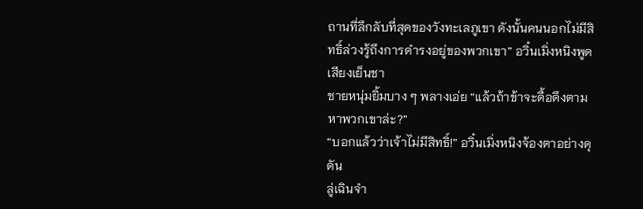ถานที่ลึกลับที่สุดของวังทะเลภูเขา ดังนั้นคนนอกไม่มีสิทธิ์ล่วงรู้ถึงการดำรงอยู่ของพวกเขา” อวิ๋นเมิ่งหนิงพูดเสียงเย็นชา
ชายหนุ่มยิ้มบาง ๆ พลางเอ่ย “แล้วถ้าข้าจะดื้อดึงตามหาพวกเขาล่ะ?”
“บอกแล้วว่าเจ้าไม่มีสิทธิ์!” อวิ๋นเมิ่งหนิงจ้องตาอย่างดุดัน
ลู่เฉินจำ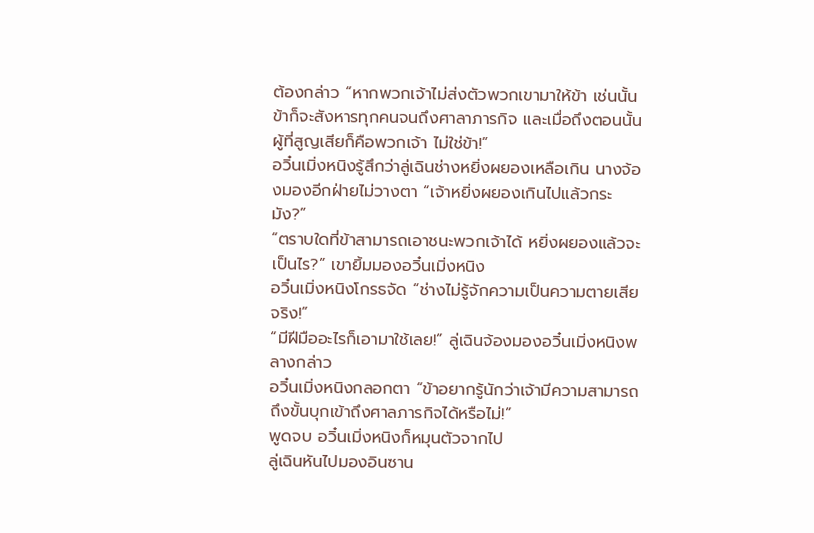ต้องกล่าว “หากพวกเจ้าไม่ส่งตัวพวกเขามาให้ข้า เช่นนั้นข้าก็จะสังหารทุกคนจนถึงศาลาภารกิจ และเมื่อถึงตอนนั้นผู้ที่สูญเสียก็คือพวกเจ้า ไม่ใช่ข้า!”
อวิ๋นเมิ่งหนิงรู้สึกว่าลู่เฉินช่างหยิ่งผยองเหลือเกิน นางจ้องมองอีกฝ่ายไม่วางตา “เจ้าหยิ่งผยองเกินไปแล้วกระมัง?”
“ตราบใดที่ข้าสามารถเอาชนะพวกเจ้าได้ หยิ่งผยองแล้วจะเป็นไร?” เขายิ้มมองอวิ๋นเมิ่งหนิง
อวิ๋นเมิ่งหนิงโกรธจัด “ช่างไม่รู้จักความเป็นความตายเสียจริง!”
“มีฝีมืออะไรก็เอามาใช้เลย!” ลู่เฉินจ้องมองอวิ๋นเมิ่งหนิงพลางกล่าว
อวิ๋นเมิ่งหนิงกลอกตา “ข้าอยากรู้นักว่าเจ้ามีความสามารถ ถึงขั้นบุกเข้าถึงศาลภารกิจได้หรือไม่!”
พูดจบ อวิ๋นเมิ่งหนิงก็หมุนตัวจากไป
ลู่เฉินหันไปมองอินซาน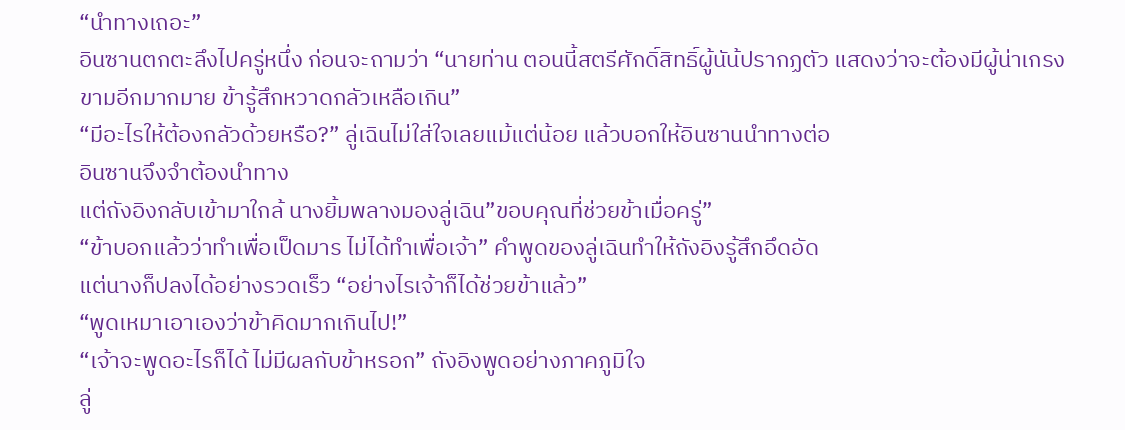“นำทางเถอะ”
อินซานตกตะลึงไปครู่หนึ่ง ก่อนจะถามว่า “นายท่าน ตอนนี้สตรีศักดิ์สิทธิ์ผู้นัน้ปรากฏตัว แสดงว่าจะต้องมีผู้น่าเกรงขามอีกมากมาย ข้ารู้สึกหวาดกลัวเหลือเกิน”
“มีอะไรให้ต้องกลัวด้วยหรือ?” ลู่เฉินไม่ใส่ใจเลยแม้แต่น้อย แล้วบอกให้อินซานนำทางต่อ
อินซานจึงจำต้องนำทาง
แต่ถังอิงกลับเข้ามาใกล้ นางยิ้มพลางมองลู่เฉิน”ขอบคุณที่ช่วยข้าเมื่อครู่”
“ข้าบอกแล้วว่าทำเพื่อเป็ดมาร ไม่ได้ทำเพื่อเจ้า” คำพูดของลู่เฉินทำให้ถังอิงรู้สึกอึดอัด
แต่นางก็ปลงได้อย่างรวดเร็ว “อย่างไรเจ้าก็ได้ช่วยข้าแล้ว”
“พูดเหมาเอาเองว่าข้าคิดมากเกินไป!”
“เจ้าจะพูดอะไรก็ได้ ไม่มีผลกับข้าหรอก” ถังอิงพูดอย่างภาคภูมิใจ
ลู่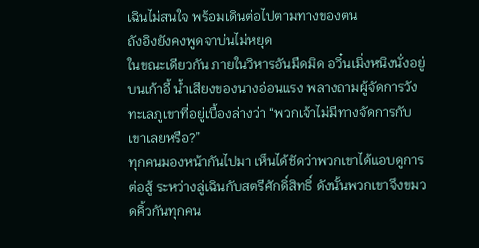เฉินไม่สนใจ พร้อมเดินต่อไปตามทางของตน
ถังอิงยังคงพูดจาบ่นไม่หยุด
ในขณะเดียวกัน ภายในวิหารอันมืดมิด อวิ๋นเมิ่งหนิงนั่งอยู่บนเก้าอี้ น้ำเสียงของนางอ่อนแรง พลางถามผู้จัดการวังทะเลภูเขาที่อยู่เบื้องล่างว่า “พวกเจ้าไม่มีทางจัดการกับเขาเลยหรือ?”
ทุกคนมองหน้ากันไปมา เห็นได้ชัดว่าพวกเขาได้แอบดูการต่อสู้ ระหว่างลู่เฉินกับสตรีศักดิ์สิทธิ์ ดังนั้นพวกเขาจึงขมวดคิ้วกันทุกคน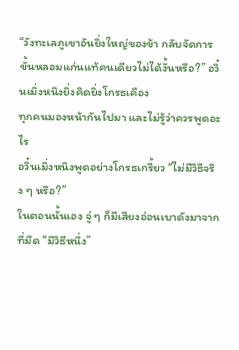“วังทะเลภูเขาอันยิ่งใหญ่ของข้า กลับจัดการขั้นหลอมแก่นแท้คนเดียวไม่ได้งั้นหรือ?” อวิ๋นเมิ่งหนิงยิ่งคิดยิ่งโกรธเคือง
ทุกคนมองหน้ากันไปมา และไม่รู้ว่าควรพูดอะไร
อวิ๋นเมิ่งหนิงพูดอย่างโกรธเกรี้ยว “ไม่มีวิธีจริง ๆ หรือ?”
ในตอนนั้นเอง จู่ ๆ ก็มีเสียงอ่อนเบาดังมาจากที่มืด “มีวิธีหนึ่ง”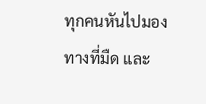ทุกคนหันไปมองทางที่มืด และ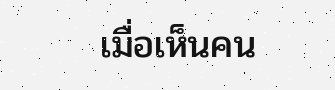เมื่อเห็นคน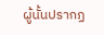ผู้นั้นปรากฏ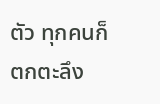ตัว ทุกคนก็ตกตะลึง